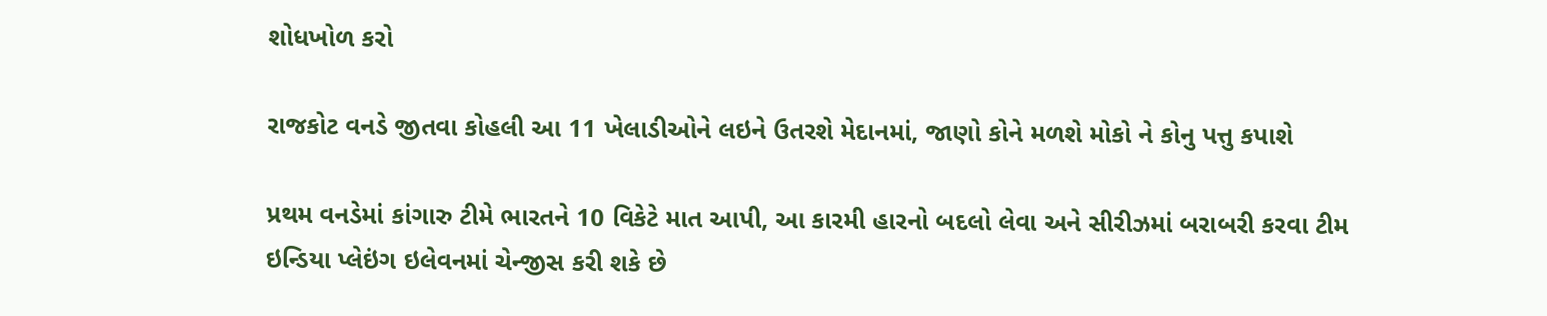શોધખોળ કરો

રાજકોટ વનડે જીતવા કોહલી આ 11 ખેલાડીઓને લઇને ઉતરશે મેદાનમાં, જાણો કોને મળશે મોકો ને કોનુ પત્તુ કપાશે

પ્રથમ વનડેમાં કાંગારુ ટીમે ભારતને 10 વિકેટે માત આપી, આ કારમી હારનો બદલો લેવા અને સીરીઝમાં બરાબરી કરવા ટીમ ઇન્ડિયા પ્લેઇંગ ઇલેવનમાં ચેન્જીસ કરી શકે છે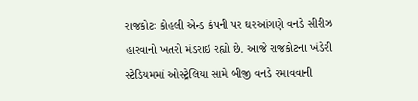રાજકોટઃ કોહલી એન્ડ કંપની પર ઘરઆંગણે વનડે સીરીઝ હારવાનો ખતરો મંડરાઇ રહ્યો છે. આજે રાજકોટના ખંડેરી સ્ટેડિયમમાં ઓસ્ટ્રેલિયા સામે બીજી વનડે રમાવવાની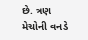છે. ત્રણ મેચોની વનડે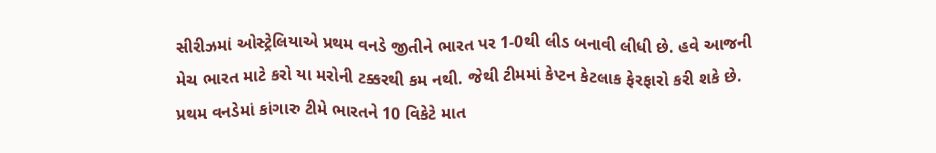સીરીઝમાં ઓસ્ટ્રેલિયાએ પ્રથમ વનડે જીતીને ભારત પર 1-0થી લીડ બનાવી લીધી છે. હવે આજની મેચ ભારત માટે કરો યા મરોની ટક્કરથી કમ નથી. જેથી ટીમમાં કેપ્ટન કેટલાક ફેરફારો કરી શકે છે. પ્રથમ વનડેમાં કાંગારુ ટીમે ભારતને 10 વિકેટે માત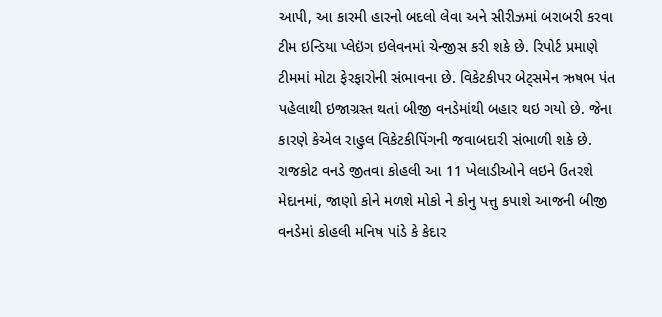આપી, આ કારમી હારનો બદલો લેવા અને સીરીઝમાં બરાબરી કરવા ટીમ ઇન્ડિયા પ્લેઇંગ ઇલેવનમાં ચેન્જીસ કરી શકે છે. રિપોર્ટ પ્રમાણે ટીમમાં મોટા ફેરફારોની સંભાવના છે. વિકેટકીપર બેટ્સમેન ઋષભ પંત પહેલાથી ઇજાગ્રસ્ત થતાં બીજી વનડેમાંથી બહાર થઇ ગયો છે. જેના કારણે કેએલ રાહુલ વિકેટકીપિંગની જવાબદારી સંભાળી શકે છે. રાજકોટ વનડે જીતવા કોહલી આ 11 ખેલાડીઓને લઇને ઉતરશે મેદાનમાં, જાણો કોને મળશે મોકો ને કોનુ પત્તુ કપાશે આજની બીજી વનડેમાં કોહલી મનિષ પાંડે કે કેદાર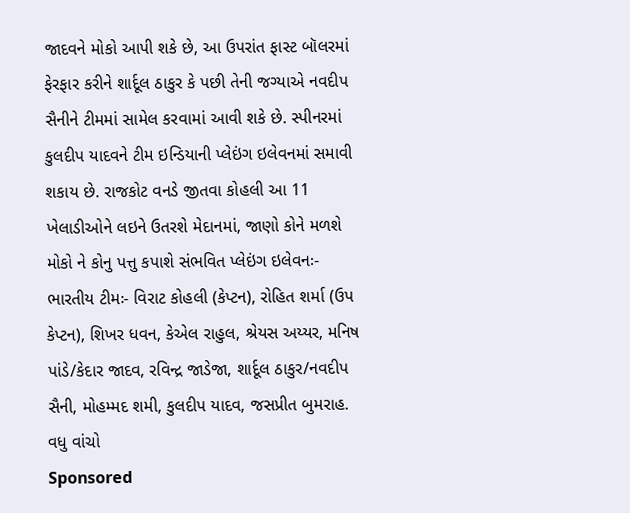જાદવને મોકો આપી શકે છે, આ ઉપરાંત ફાસ્ટ બૉલરમાં ફેરફાર કરીને શાર્દૂલ ઠાકુર કે પછી તેની જગ્યાએ નવદીપ સૈનીને ટીમમાં સામેલ કરવામાં આવી શકે છે. સ્પીનરમાં કુલદીપ યાદવને ટીમ ઇન્ડિયાની પ્લેઇંગ ઇલેવનમાં સમાવી શકાય છે. રાજકોટ વનડે જીતવા કોહલી આ 11 ખેલાડીઓને લઇને ઉતરશે મેદાનમાં, જાણો કોને મળશે મોકો ને કોનુ પત્તુ કપાશે સંભવિત પ્લેઇંગ ઇલેવનઃ- ભારતીય ટીમઃ- વિરાટ કોહલી (કેપ્ટન), રોહિત શર્મા (ઉપ કેપ્ટન), શિખર ધવન, કેએલ રાહુલ, શ્રેયસ અય્યર, મનિષ પાંડે/કેદાર જાદવ, રવિન્દ્ર જાડેજા, શાર્દૂલ ઠાકુર/નવદીપ સૈની, મોહમ્મદ શમી, કુલદીપ યાદવ, જસપ્રીત બુમરાહ.
વધુ વાંચો
Sponsored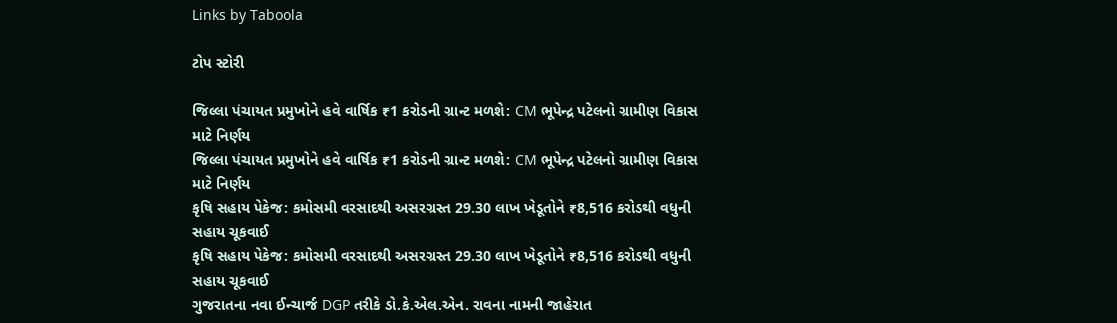Links by Taboola

ટોપ સ્ટોરી

જિલ્લા પંચાયત પ્રમુખોને હવે વાર્ષિક ₹1 કરોડની ગ્રાન્ટ મળશે: CM ભૂપેન્દ્ર પટેલનો ગ્રામીણ વિકાસ માટે નિર્ણય
જિલ્લા પંચાયત પ્રમુખોને હવે વાર્ષિક ₹1 કરોડની ગ્રાન્ટ મળશે: CM ભૂપેન્દ્ર પટેલનો ગ્રામીણ વિકાસ માટે નિર્ણય
કૃષિ સહાય પેકેજ: કમોસમી વરસાદથી અસરગ્રસ્ત 29.30 લાખ ખેડૂતોને ₹8,516 કરોડથી વધુની સહાય ચૂકવાઈ
કૃષિ સહાય પેકેજ: કમોસમી વરસાદથી અસરગ્રસ્ત 29.30 લાખ ખેડૂતોને ₹8,516 કરોડથી વધુની સહાય ચૂકવાઈ
ગુજરાતના નવા ઈન્ચાર્જ DGP તરીકે ડો.કે.એલ.એન. રાવના નામની જાહેરાત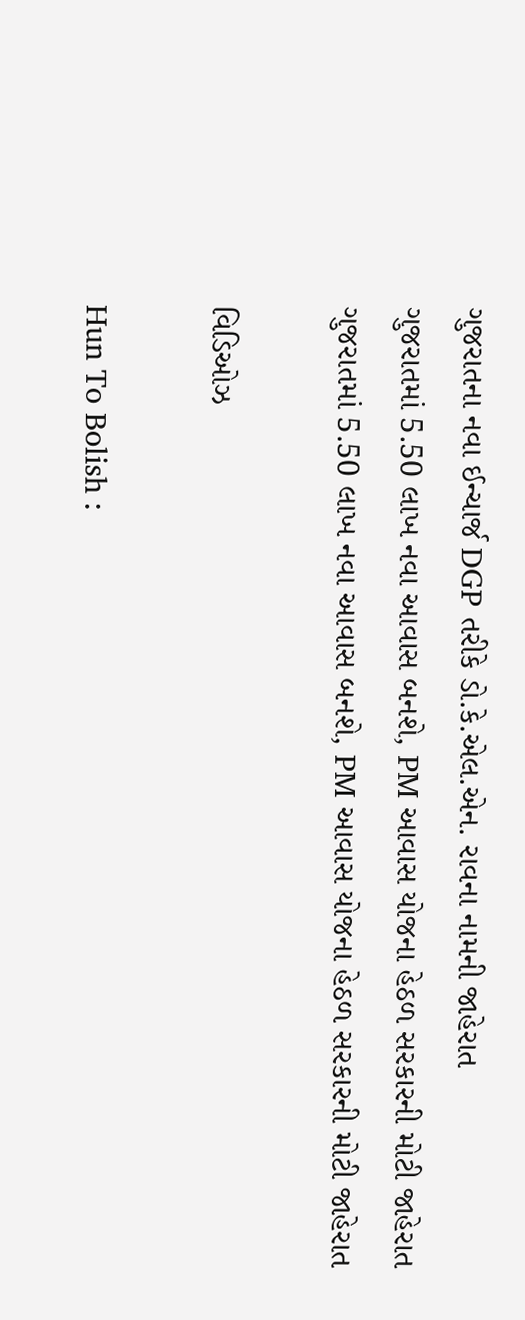ગુજરાતના નવા ઈન્ચાર્જ DGP તરીકે ડો.કે.એલ.એન. રાવના નામની જાહેરાત
ગુજરાતમાં 5.50 લાખ નવા આવાસ બનશે, PM આવાસ યોજના હેઠળ સરકારની મોટી જાહેરાત
ગુજરાતમાં 5.50 લાખ નવા આવાસ બનશે, PM આવાસ યોજના હેઠળ સરકારની મોટી જાહેરાત

વિડિઓઝ

Hun To Bolish :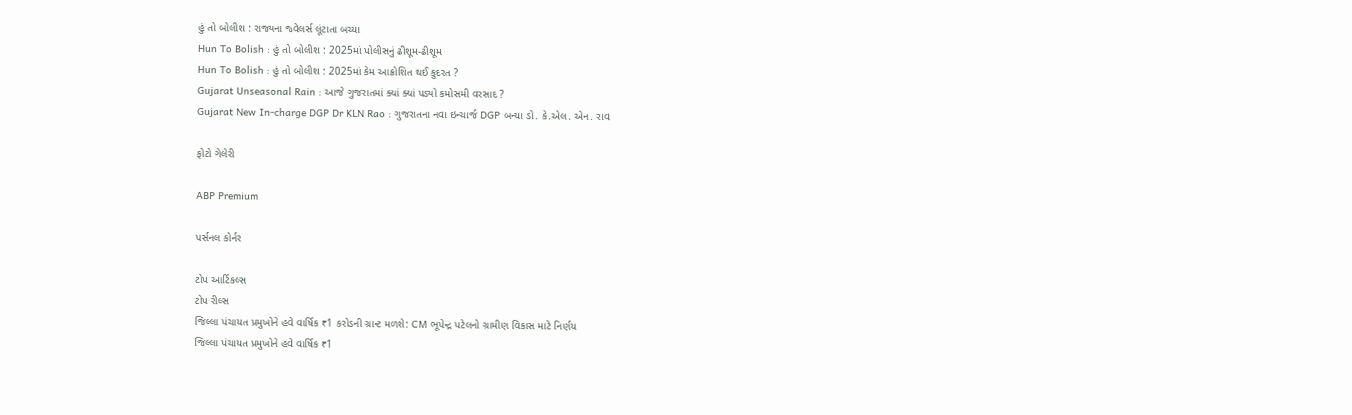હું તો બોલીશ : રાજ્યના જ્વેલર્સ લૂંટાતા બચ્યા
Hun To Bolish : હું તો બોલીશ : 2025માં પોલીસનું ઢીશૂમ-ઢીશૂમ
Hun To Bolish : હું તો બોલીશ : 2025માં કેમ આક્રોશિત થઈ કુદરત ?
Gujarat Unseasonal Rain : આજે ગુજરાતમાં ક્યાં ક્યાં પડ્યો કમોસમી વરસાદ ?
Gujarat New In-charge DGP Dr KLN Rao : ગુજરાતના નવા ઇન્ચાર્જ DGP બન્યા ડો. કે.એલ. એન. રાવ

ફોટો ગેલેરી

ABP Premium

પર્સનલ કોર્નર

ટોપ આર્ટિકલ્સ
ટોપ રીલ્સ
જિલ્લા પંચાયત પ્રમુખોને હવે વાર્ષિક ₹1 કરોડની ગ્રાન્ટ મળશે: CM ભૂપેન્દ્ર પટેલનો ગ્રામીણ વિકાસ માટે નિર્ણય
જિલ્લા પંચાયત પ્રમુખોને હવે વાર્ષિક ₹1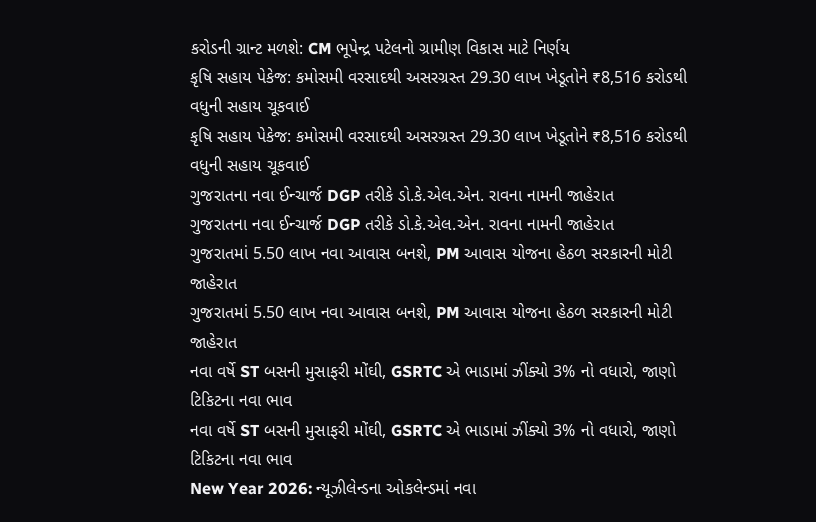કરોડની ગ્રાન્ટ મળશે: CM ભૂપેન્દ્ર પટેલનો ગ્રામીણ વિકાસ માટે નિર્ણય
કૃષિ સહાય પેકેજ: કમોસમી વરસાદથી અસરગ્રસ્ત 29.30 લાખ ખેડૂતોને ₹8,516 કરોડથી વધુની સહાય ચૂકવાઈ
કૃષિ સહાય પેકેજ: કમોસમી વરસાદથી અસરગ્રસ્ત 29.30 લાખ ખેડૂતોને ₹8,516 કરોડથી વધુની સહાય ચૂકવાઈ
ગુજરાતના નવા ઈન્ચાર્જ DGP તરીકે ડો.કે.એલ.એન. રાવના નામની જાહેરાત
ગુજરાતના નવા ઈન્ચાર્જ DGP તરીકે ડો.કે.એલ.એન. રાવના નામની જાહેરાત
ગુજરાતમાં 5.50 લાખ નવા આવાસ બનશે, PM આવાસ યોજના હેઠળ સરકારની મોટી જાહેરાત
ગુજરાતમાં 5.50 લાખ નવા આવાસ બનશે, PM આવાસ યોજના હેઠળ સરકારની મોટી જાહેરાત
નવા વર્ષે ST બસની મુસાફરી મોંઘી, GSRTC એ ભાડામાં ઝીંક્યો 3% નો વધારો, જાણો ટિકિટના નવા ભાવ
નવા વર્ષે ST બસની મુસાફરી મોંઘી, GSRTC એ ભાડામાં ઝીંક્યો 3% નો વધારો, જાણો ટિકિટના નવા ભાવ
New Year 2026: ન્યૂઝીલેન્ડના ઓકલેન્ડમાં નવા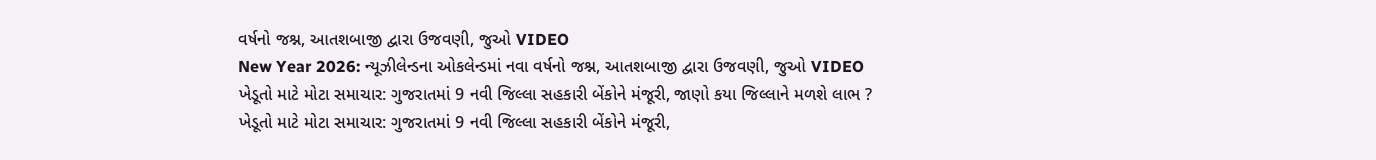વર્ષનો જશ્ન, આતશબાજી દ્વારા ઉજવણી, જુઓ VIDEO
New Year 2026: ન્યૂઝીલેન્ડના ઓકલેન્ડમાં નવા વર્ષનો જશ્ન, આતશબાજી દ્વારા ઉજવણી, જુઓ VIDEO
ખેડૂતો માટે મોટા સમાચાર: ગુજરાતમાં 9 નવી જિલ્લા સહકારી બેંકોને મંજૂરી, જાણો કયા જિલ્લાને મળશે લાભ ?
ખેડૂતો માટે મોટા સમાચાર: ગુજરાતમાં 9 નવી જિલ્લા સહકારી બેંકોને મંજૂરી,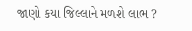જાણો કયા જિલ્લાને મળશે લાભ ?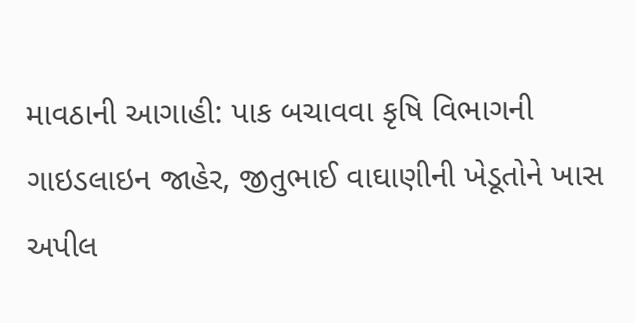માવઠાની આગાહી: પાક બચાવવા કૃષિ વિભાગની ગાઇડલાઇન જાહેર, જીતુભાઈ વાઘાણીની ખેડૂતોને ખાસ અપીલ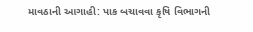માવઠાની આગાહી: પાક બચાવવા કૃષિ વિભાગની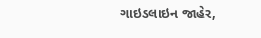ગાઇડલાઇન જાહેર,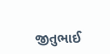જીતુભાઈ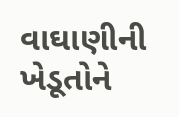વાઘાણીની ખેડૂતોને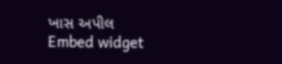ખાસ અપીલ
Embed widget